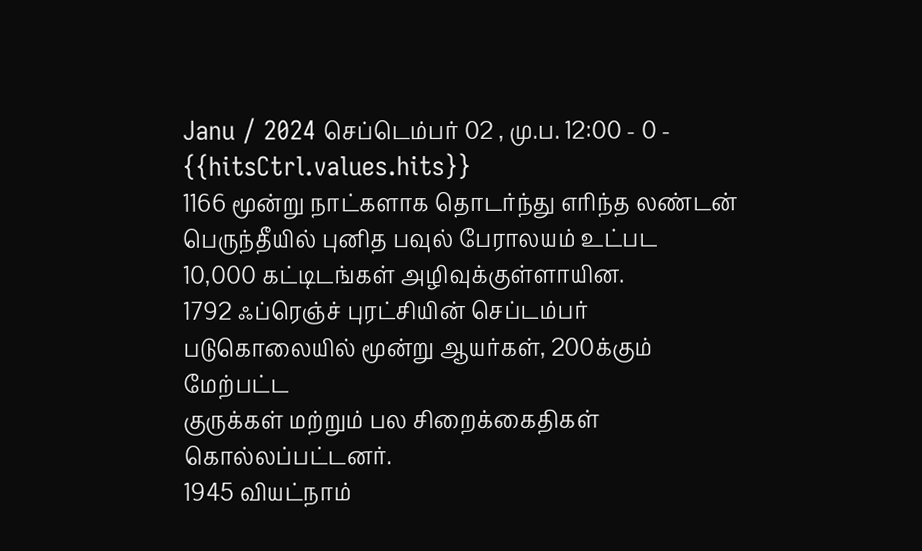Janu / 2024 செப்டெம்பர் 02 , மு.ப. 12:00 - 0 - {{hitsCtrl.values.hits}}
1166 மூன்று நாட்களாக தொடர்ந்து எரிந்த லண்டன் பெருந்தீயில் புனித பவுல் பேராலயம் உட்பட
10,000 கட்டிடங்கள் அழிவுக்குள்ளாயின.
1792 ஃப்ரெஞ்ச் புரட்சியின் செப்டம்பர் படுகொலையில் மூன்று ஆயர்கள், 200க்கும் மேற்பட்ட
குருக்கள் மற்றும் பல சிறைக்கைதிகள் கொல்லப்பட்டனர்.
1945 வியட்நாம்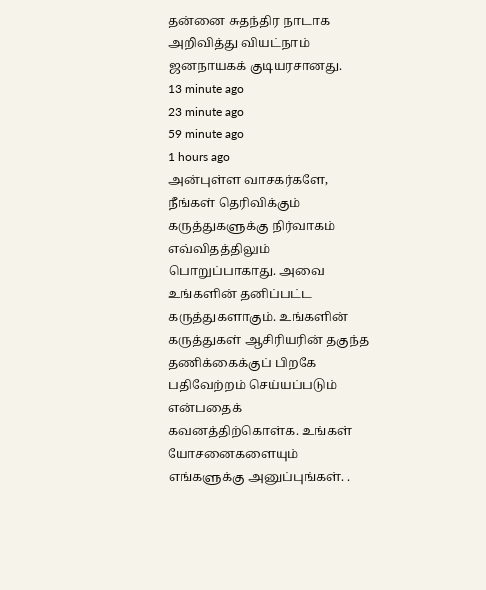தன்னை சுதந்திர நாடாக அறிவித்து வியட்நாம் ஜனநாயகக் குடியரசானது.
13 minute ago
23 minute ago
59 minute ago
1 hours ago
அன்புள்ள வாசகர்களே,
நீங்கள் தெரிவிக்கும் கருத்துகளுக்கு நிர்வாகம் எவ்விதத்திலும் பொறுப்பாகாது. அவை உங்களின் தனிப்பட்ட கருத்துகளாகும். உங்களின் கருத்துகள் ஆசிரியரின் தகுந்த தணிக்கைக்குப் பிறகே பதிவேற்றம் செய்யப்படும் என்பதைக் கவனத்திற்கொள்க. உங்கள் யோசனைகளையும் எங்களுக்கு அனுப்புங்கள். .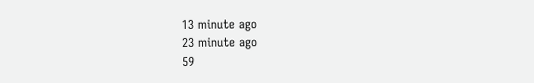13 minute ago
23 minute ago
59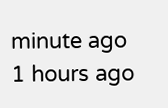minute ago
1 hours ago